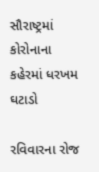સૌરાષ્ટ્રમાં કોરોનાના કહેરમાં ધરખમ ઘટાડો

રવિવારના રોજ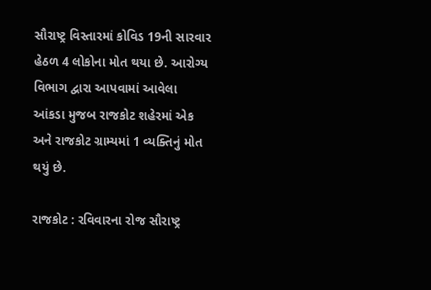સૌરાષ્ટ્ર વિસ્તારમાં કોવિડ 19ની સારવાર હેઠળ 4 લોકોના મોત થયા છે. આરોગ્ય વિભાગ દ્વારા આપવામાં આવેલા આંકડા મુજબ રાજકોટ શહેરમાં એક અને રાજકોટ ગ્રામ્યમાં 1 વ્યક્તિનું મોત થયું છે.

રાજકોટ : રવિવારના રોજ સૌરાષ્ટ્ર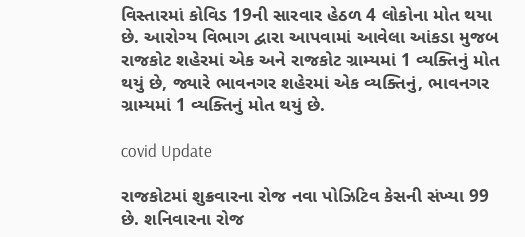વિસ્તારમાં કોવિડ 19ની સારવાર હેઠળ 4 લોકોના મોત થયા છે. આરોગ્ય વિભાગ દ્વારા આપવામાં આવેલા આંકડા મુજબ રાજકોટ શહેરમાં એક અને રાજકોટ ગ્રામ્યમાં 1 વ્યક્તિનું મોત થયું છે, જ્યારે ભાવનગર શહેરમાં એક વ્યક્તિનું, ભાવનગર ગ્રામ્યમાં 1 વ્યક્તિનું મોત થયું છે.

covid Update

રાજકોટમાં શુક્રવારના રોજ નવા પોઝિટિવ કેસની સંખ્યા 99 છે. શનિવારના રોજ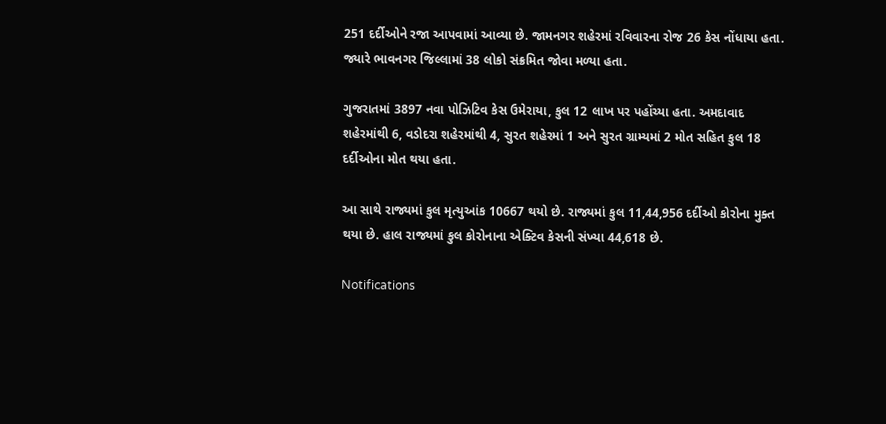251 દર્દીઓને રજા આપવામાં આવ્યા છે. જામનગર શહેરમાં રવિવારના રોજ 26 કેસ નોંધાયા હતા. જ્યારે ભાવનગર જિલ્લામાં 38 લોકો સંક્રમિત જોવા મળ્યા હતા.

ગુજરાતમાં 3897 નવા પોઝિટિવ કેસ ઉમેરાયા, કુલ 12 લાખ પર પહોંચ્યા હતા. અમદાવાદ શહેરમાંથી 6, વડોદરા શહેરમાંથી 4, સુરત શહેરમાં 1 અને સુરત ગ્રામ્યમાં 2 મોત સહિત કુલ 18 દર્દીઓના મોત થયા હતા.

આ સાથે રાજ્યમાં કુલ મૃત્યુઆંક 10667 થયો છે. રાજ્યમાં કુલ 11,44,956 દર્દીઓ કોરોના મુક્ત થયા છે. હાલ રાજ્યમાં કુલ કોરોનાના એક્ટિવ કેસની સંખ્યા 44,618 છે.

Notifications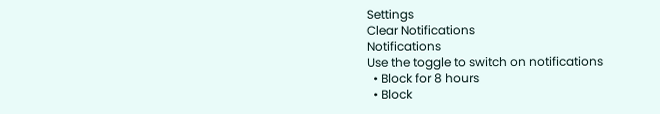Settings
Clear Notifications
Notifications
Use the toggle to switch on notifications
  • Block for 8 hours
  • Block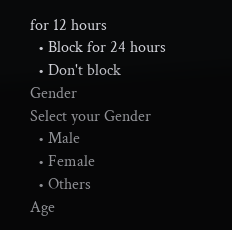for 12 hours
  • Block for 24 hours
  • Don't block
Gender
Select your Gender
  • Male
  • Female
  • Others
Age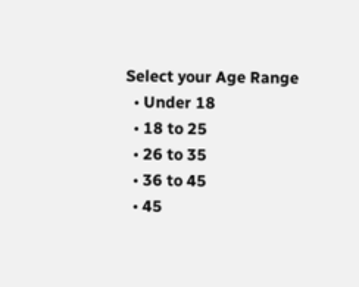Select your Age Range
  • Under 18
  • 18 to 25
  • 26 to 35
  • 36 to 45
  • 45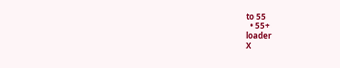to 55
  • 55+
loader
X